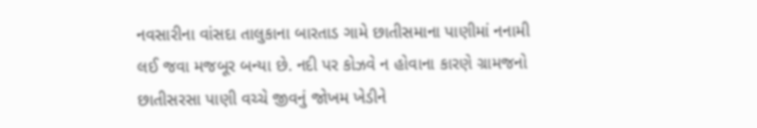નવસારીના વાંસદા તાલુકાના બારતાડ ગામે છાતીસમાના પાણીમાં નનામી લઈ જવા મજબૂર બન્યા છે. નદી પર કોઝવે ન હોવાના કારણે ગ્રામજનો છાતીસરસા પાણી વચ્ચે જીવનું જોખમ ખેડીને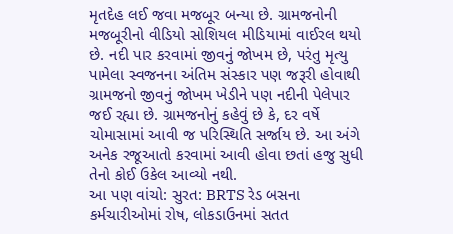મૃતદેહ લઈ જવા મજબૂર બન્યા છે. ગ્રામજનોની મજબૂરીનો વીડિયો સોશિયલ મીડિયામાં વાઈરલ થયો છે. નદી પાર કરવામાં જીવનું જોખમ છે, પરંતુ મૃત્યુ પામેલા સ્વજનના અંતિમ સંસ્કાર પણ જરૂરી હોવાથી ગ્રામજનો જીવનું જોખમ ખેડીને પણ નદીની પેલેપાર જઈ રહ્યા છે. ગ્રામજનોનું કહેવું છે કે, દર વર્ષે ચોમાસામાં આવી જ પરિસ્થિતિ સર્જાય છે. આ અંગે અનેક રજૂઆતો કરવામાં આવી હોવા છતાં હજુ સુધી તેનો કોઈ ઉકેલ આવ્યો નથી.
આ પણ વાંચો: સુરત: BRTS રેડ બસના કર્મચારીઓમાં રોષ, લોકડાઉનમાં સતત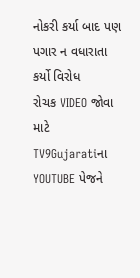નોકરી કર્યા બાદ પણ પગાર ન વધારાતા કર્યો વિરોધ
રોચક VIDEO જોવા માટે TV9Gujaratiના YOUTUBE પેજને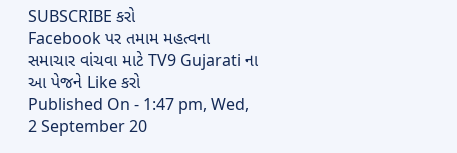SUBSCRIBE કરો
Facebook પર તમામ મહત્વના સમાચાર વાંચવા માટે TV9 Gujarati ના આ પેજને Like કરો
Published On - 1:47 pm, Wed, 2 September 20